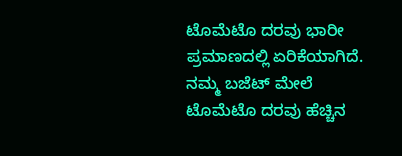ಟೊಮೆಟೊ ದರವು ಭಾರೀ ಪ್ರಮಾಣದಲ್ಲಿ ಏರಿಕೆಯಾಗಿದೆ. ನಮ್ಮ ಬಜೆಟ್ ಮೇಲೆ ಟೊಮೆಟೊ ದರವು ಹೆಚ್ಚಿನ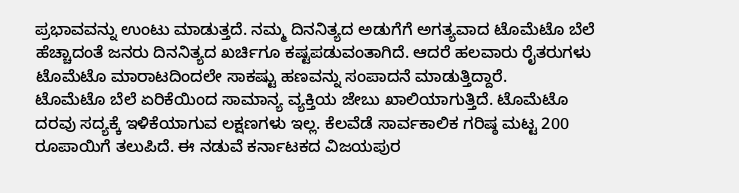ಪ್ರಭಾವವನ್ನು ಉಂಟು ಮಾಡುತ್ತದೆ. ನಮ್ಮ ದಿನನಿತ್ಯದ ಅಡುಗೆಗೆ ಅಗತ್ಯವಾದ ಟೊಮೆಟೊ ಬೆಲೆ ಹೆಚ್ಚಾದಂತೆ ಜನರು ದಿನನಿತ್ಯದ ಖರ್ಚಿಗೂ ಕಷ್ಟಪಡುವಂತಾಗಿದೆ. ಆದರೆ ಹಲವಾರು ರೈತರುಗಳು ಟೊಮೆಟೊ ಮಾರಾಟದಿಂದಲೇ ಸಾಕಷ್ಟು ಹಣವನ್ನು ಸಂಪಾದನೆ ಮಾಡುತ್ತಿದ್ದಾರೆ.
ಟೊಮೆಟೊ ಬೆಲೆ ಏರಿಕೆಯಿಂದ ಸಾಮಾನ್ಯ ವ್ಯಕ್ತಿಯ ಜೇಬು ಖಾಲಿಯಾಗುತ್ತಿದೆ. ಟೊಮೆಟೊ ದರವು ಸದ್ಯಕ್ಕೆ ಇಳಿಕೆಯಾಗುವ ಲಕ್ಷಣಗಳು ಇಲ್ಲ. ಕೆಲವೆಡೆ ಸಾರ್ವಕಾಲಿಕ ಗರಿಷ್ಠ ಮಟ್ಟ 200 ರೂಪಾಯಿಗೆ ತಲುಪಿದೆ. ಈ ನಡುವೆ ಕರ್ನಾಟಕದ ವಿಜಯಪುರ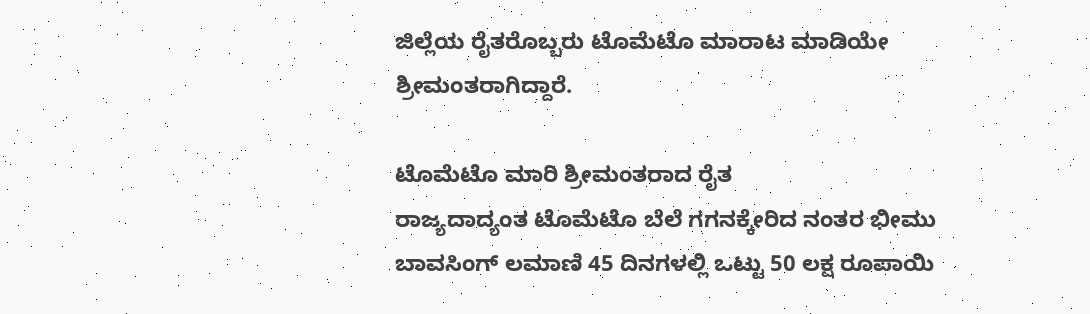ಜಿಲ್ಲೆಯ ರೈತರೊಬ್ಬರು ಟೊಮೆಟೊ ಮಾರಾಟ ಮಾಡಿಯೇ ಶ್ರೀಮಂತರಾಗಿದ್ದಾರೆ.

ಟೊಮೆಟೊ ಮಾರಿ ಶ್ರೀಮಂತರಾದ ರೈತ
ರಾಜ್ಯದಾದ್ಯಂತ ಟೊಮೆಟೊ ಬೆಲೆ ಗಗನಕ್ಕೇರಿದ ನಂತರ ಭೀಮು ಬಾವಸಿಂಗ್ ಲಮಾಣಿ 45 ದಿನಗಳಲ್ಲಿ ಒಟ್ಟು 50 ಲಕ್ಷ ರೂಪಾಯಿ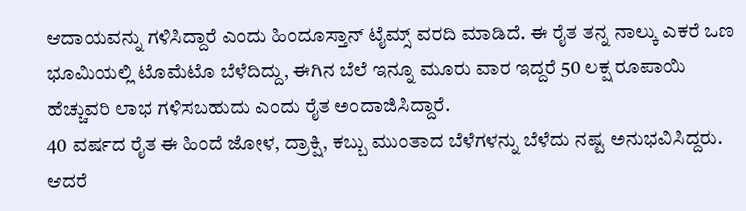ಆದಾಯವನ್ನು ಗಳಿಸಿದ್ದಾರೆ ಎಂದು ಹಿಂದೂಸ್ತಾನ್ ಟೈಮ್ಸ್ ವರದಿ ಮಾಡಿದೆ. ಈ ರೈತ ತನ್ನ ನಾಲ್ಕು ಎಕರೆ ಒಣ ಭೂಮಿಯಲ್ಲಿ ಟೊಮೆಟೊ ಬೆಳೆದಿದ್ದು, ಈಗಿನ ಬೆಲೆ ಇನ್ನೂ ಮೂರು ವಾರ ಇದ್ದರೆ 50 ಲಕ್ಷ ರೂಪಾಯಿ ಹೆಚ್ಚುವರಿ ಲಾಭ ಗಳಿಸಬಹುದು ಎಂದು ರೈತ ಅಂದಾಜಿಸಿದ್ದಾರೆ.
40 ವರ್ಷದ ರೈತ ಈ ಹಿಂದೆ ಜೋಳ, ದ್ರಾಕ್ಷಿ, ಕಬ್ಬು ಮುಂತಾದ ಬೆಳೆಗಳನ್ನು ಬೆಳೆದು ನಷ್ಟ ಅನುಭವಿಸಿದ್ದರು. ಆದರೆ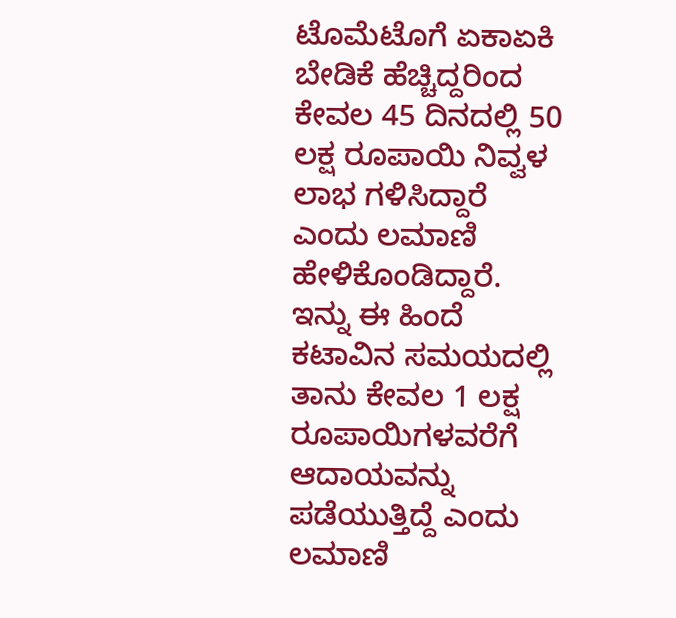ಟೊಮೆಟೊಗೆ ಏಕಾಏಕಿ ಬೇಡಿಕೆ ಹೆಚ್ಚಿದ್ದರಿಂದ ಕೇವಲ 45 ದಿನದಲ್ಲಿ 50 ಲಕ್ಷ ರೂಪಾಯಿ ನಿವ್ವಳ ಲಾಭ ಗಳಿಸಿದ್ದಾರೆ ಎಂದು ಲಮಾಣಿ ಹೇಳಿಕೊಂಡಿದ್ದಾರೆ. ಇನ್ನು ಈ ಹಿಂದೆ ಕಟಾವಿನ ಸಮಯದಲ್ಲಿ ತಾನು ಕೇವಲ 1 ಲಕ್ಷ ರೂಪಾಯಿಗಳವರೆಗೆ ಆದಾಯವನ್ನು ಪಡೆಯುತ್ತಿದ್ದೆ ಎಂದು ಲಮಾಣಿ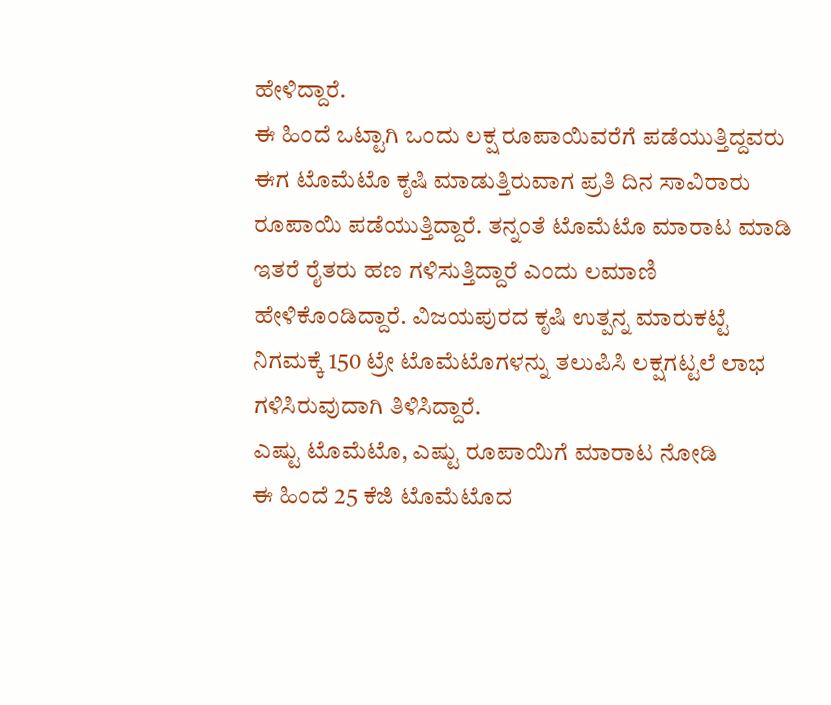ಹೇಳಿದ್ದಾರೆ.
ಈ ಹಿಂದೆ ಒಟ್ಟಾಗಿ ಒಂದು ಲಕ್ಷ ರೂಪಾಯಿವರೆಗೆ ಪಡೆಯುತ್ತಿದ್ದವರು ಈಗ ಟೊಮೆಟೊ ಕೃಷಿ ಮಾಡುತ್ತಿರುವಾಗ ಪ್ರತಿ ದಿನ ಸಾವಿರಾರು ರೂಪಾಯಿ ಪಡೆಯುತ್ತಿದ್ದಾರೆ. ತನ್ನಂತೆ ಟೊಮೆಟೊ ಮಾರಾಟ ಮಾಡಿ ಇತರೆ ರೈತರು ಹಣ ಗಳಿಸುತ್ತಿದ್ದಾರೆ ಎಂದು ಲಮಾಣಿ ಹೇಳಿಕೊಂಡಿದ್ದಾರೆ. ವಿಜಯಪುರದ ಕೃಷಿ ಉತ್ಪನ್ನ ಮಾರುಕಟ್ಟೆ ನಿಗಮಕ್ಕೆ 150 ಟ್ರೇ ಟೊಮೆಟೊಗಳನ್ನು ತಲುಪಿಸಿ ಲಕ್ಷಗಟ್ಟಲೆ ಲಾಭ ಗಳಿಸಿರುವುದಾಗಿ ತಿಳಿಸಿದ್ದಾರೆ.
ಎಷ್ಟು ಟೊಮೆಟೊ, ಎಷ್ಟು ರೂಪಾಯಿಗೆ ಮಾರಾಟ ನೋಡಿ
ಈ ಹಿಂದೆ 25 ಕೆಜಿ ಟೊಮೆಟೊದ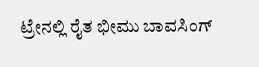ಟ್ರೇನಲ್ಲಿ ರೈತ ಭೀಮು ಬಾವಸಿಂಗ್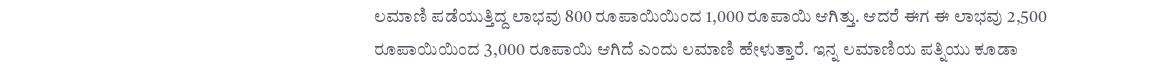ಲಮಾಣಿ ಪಡೆಯುತ್ತಿದ್ದ ಲಾಭವು 800 ರೂಪಾಯಿಯಿಂದ 1,000 ರೂಪಾಯಿ ಆಗಿತ್ತು. ಆದರೆ ಈಗ ಈ ಲಾಭವು 2,500 ರೂಪಾಯಿಯಿಂದ 3,000 ರೂಪಾಯಿ ಆಗಿದೆ ಎಂದು ಲಮಾಣಿ ಹೇಳುತ್ತಾರೆ. ಇನ್ನ ಲಮಾಣಿಯ ಪತ್ನಿಯು ಕೂಡಾ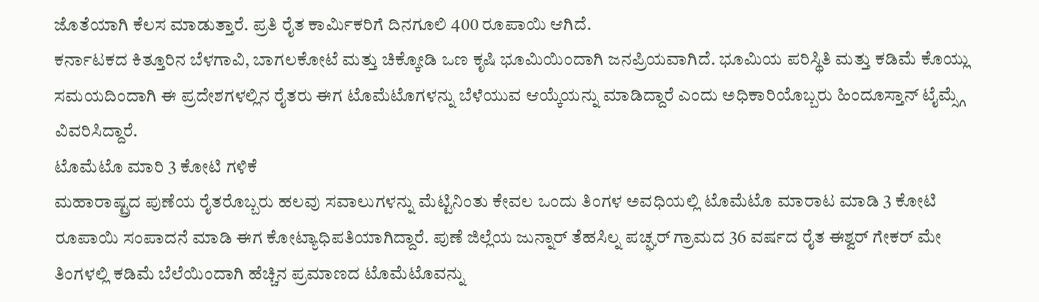ಜೊತೆಯಾಗಿ ಕೆಲಸ ಮಾಡುತ್ತಾರೆ. ಪ್ರತಿ ರೈತ ಕಾರ್ಮಿಕರಿಗೆ ದಿನಗೂಲಿ 400 ರೂಪಾಯಿ ಆಗಿದೆ.
ಕರ್ನಾಟಕದ ಕಿತ್ತೂರಿನ ಬೆಳಗಾವಿ, ಬಾಗಲಕೋಟೆ ಮತ್ತು ಚಿಕ್ಕೋಡಿ ಒಣ ಕೃಷಿ ಭೂಮಿಯಿಂದಾಗಿ ಜನಪ್ರಿಯವಾಗಿದೆ. ಭೂಮಿಯ ಪರಿಸ್ಥಿತಿ ಮತ್ತು ಕಡಿಮೆ ಕೊಯ್ಲು ಸಮಯದಿಂದಾಗಿ ಈ ಪ್ರದೇಶಗಳಲ್ಲಿನ ರೈತರು ಈಗ ಟೊಮೆಟೊಗಳನ್ನು ಬೆಳೆಯುವ ಆಯ್ಕೆಯನ್ನು ಮಾಡಿದ್ದಾರೆ ಎಂದು ಅಧಿಕಾರಿಯೊಬ್ಬರು ಹಿಂದೂಸ್ತಾನ್ ಟೈಮ್ಸ್ಗೆ ವಿವರಿಸಿದ್ದಾರೆ.
ಟೊಮೆಟೊ ಮಾರಿ 3 ಕೋಟಿ ಗಳಿಕೆ
ಮಹಾರಾಷ್ಟ್ರದ ಪುಣೆಯ ರೈತರೊಬ್ಬರು ಹಲವು ಸವಾಲುಗಳನ್ನು ಮೆಟ್ಟಿನಿಂತು ಕೇವಲ ಒಂದು ತಿಂಗಳ ಅವಧಿಯಲ್ಲಿ ಟೊಮೆಟೊ ಮಾರಾಟ ಮಾಡಿ 3 ಕೋಟಿ ರೂಪಾಯಿ ಸಂಪಾದನೆ ಮಾಡಿ ಈಗ ಕೋಟ್ಯಾಧಿಪತಿಯಾಗಿದ್ದಾರೆ. ಪುಣೆ ಜಿಲ್ಲೆಯ ಜುನ್ನಾರ್ ತೆಹಸಿಲ್ನ ಪಚ್ಘರ್ ಗ್ರಾಮದ 36 ವರ್ಷದ ರೈತ ಈಶ್ವರ್ ಗೇಕರ್ ಮೇ ತಿಂಗಳಲ್ಲಿ ಕಡಿಮೆ ಬೆಲೆಯಿಂದಾಗಿ ಹೆಚ್ಚಿನ ಪ್ರಮಾಣದ ಟೊಮೆಟೊವನ್ನು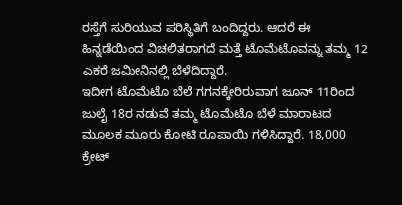ರಸ್ತೆಗೆ ಸುರಿಯುವ ಪರಿಸ್ಥಿತಿಗೆ ಬಂದಿದ್ದರು. ಆದರೆ ಈ ಹಿನ್ನಡೆಯಿಂದ ವಿಚಲಿತರಾಗದೆ ಮತ್ತೆ ಟೊಮೆಟೊವನ್ನು ತಮ್ಮ 12 ಎಕರೆ ಜಮೀನಿನಲ್ಲಿ ಬೆಳೆದಿದ್ದಾರೆ.
ಇದೀಗ ಟೊಮೆಟೊ ಬೆಲೆ ಗಗನಕ್ಕೇರಿರುವಾಗ ಜೂನ್ 11ರಿಂದ ಜುಲೈ 18ರ ನಡುವೆ ತಮ್ಮ ಟೊಮೆಟೊ ಬೆಳೆ ಮಾರಾಟದ ಮೂಲಕ ಮೂರು ಕೋಟಿ ರೂಪಾಯಿ ಗಳಿಸಿದ್ದಾರೆ. 18,000 ಕ್ರೇಟ್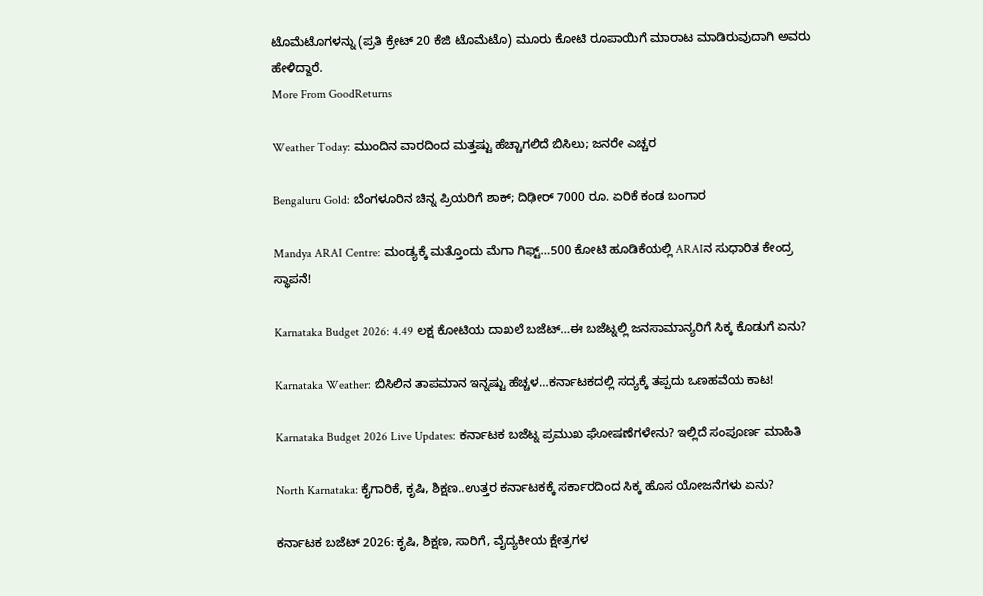ಟೊಮೆಟೊಗಳನ್ನು (ಪ್ರತಿ ಕ್ರೇಟ್ 20 ಕೆಜಿ ಟೊಮೆಟೊ) ಮೂರು ಕೋಟಿ ರೂಪಾಯಿಗೆ ಮಾರಾಟ ಮಾಡಿರುವುದಾಗಿ ಅವರು ಹೇಳಿದ್ದಾರೆ.
More From GoodReturns

Weather Today: ಮುಂದಿನ ವಾರದಿಂದ ಮತ್ತಷ್ಟು ಹೆಚ್ಚಾಗಲಿದೆ ಬಿಸಿಲು; ಜನರೇ ಎಚ್ಚರ

Bengaluru Gold: ಬೆಂಗಳೂರಿನ ಚಿನ್ನ ಪ್ರಿಯರಿಗೆ ಶಾಕ್; ದಿಢೀರ್ 7000 ರೂ. ಏರಿಕೆ ಕಂಡ ಬಂಗಾರ

Mandya ARAI Centre: ಮಂಡ್ಯಕ್ಕೆ ಮತ್ತೊಂದು ಮೆಗಾ ಗಿಫ್ಟ್…500 ಕೋಟಿ ಹೂಡಿಕೆಯಲ್ಲಿ ARAIನ ಸುಧಾರಿತ ಕೇಂದ್ರ ಸ್ಥಾಪನೆ!

Karnataka Budget 2026: 4.49 ಲಕ್ಷ ಕೋಟಿಯ ದಾಖಲೆ ಬಜೆಟ್…ಈ ಬಜೆಟ್ನಲ್ಲಿ ಜನಸಾಮಾನ್ಯರಿಗೆ ಸಿಕ್ಕ ಕೊಡುಗೆ ಏನು?

Karnataka Weather: ಬಿಸಿಲಿನ ತಾಪಮಾನ ಇನ್ನಷ್ಟು ಹೆಚ್ಚಳ…ಕರ್ನಾಟಕದಲ್ಲಿ ಸದ್ಯಕ್ಕೆ ತಪ್ಪದು ಒಣಹವೆಯ ಕಾಟ!

Karnataka Budget 2026 Live Updates: ಕರ್ನಾಟಕ ಬಜೆಟ್ನ ಪ್ರಮುಖ ಘೋಷಣೆಗಳೇನು? ಇಲ್ಲಿದೆ ಸಂಪೂರ್ಣ ಮಾಹಿತಿ

North Karnataka: ಕೈಗಾರಿಕೆ, ಕೃಷಿ, ಶಿಕ್ಷಣ..ಉತ್ತರ ಕರ್ನಾಟಕಕ್ಕೆ ಸರ್ಕಾರದಿಂದ ಸಿಕ್ಕ ಹೊಸ ಯೋಜನೆಗಳು ಏನು?

ಕರ್ನಾಟಕ ಬಜೆಟ್ 2026: ಕೃಷಿ, ಶಿಕ್ಷಣ, ಸಾರಿಗೆ, ವೈದ್ಯಕೀಯ ಕ್ಷೇತ್ರಗಳ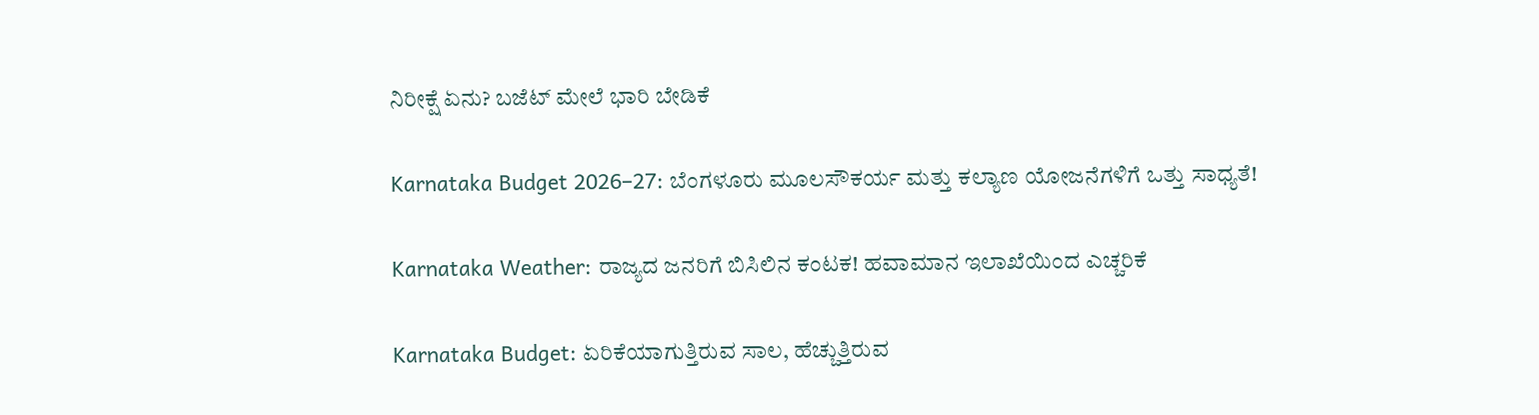ನಿರೀಕ್ಷೆ ಏನು? ಬಜೆಟ್ ಮೇಲೆ ಭಾರಿ ಬೇಡಿಕೆ

Karnataka Budget 2026–27: ಬೆಂಗಳೂರು ಮೂಲಸೌಕರ್ಯ ಮತ್ತು ಕಲ್ಯಾಣ ಯೋಜನೆಗಳಿಗೆ ಒತ್ತು ಸಾಧ್ಯತೆ!

Karnataka Weather: ರಾಜ್ಯದ ಜನರಿಗೆ ಬಿಸಿಲಿನ ಕಂಟಕ! ಹವಾಮಾನ ಇಲಾಖೆಯಿಂದ ಎಚ್ಚರಿಕೆ

Karnataka Budget: ಏರಿಕೆಯಾಗುತ್ತಿರುವ ಸಾಲ, ಹೆಚ್ಚುತ್ತಿರುವ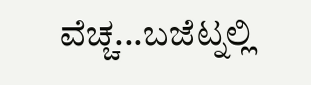ವೆಚ್ಚ...ಬಜೆಟ್ನಲ್ಲಿ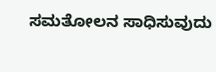ಸಮತೋಲನ ಸಾಧಿಸುವುದು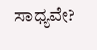ಸಾಧ್ಯವೇ?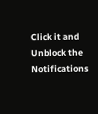Click it and Unblock the Notifications